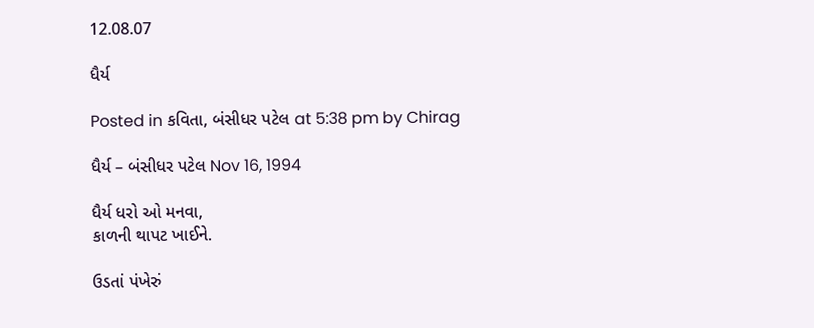12.08.07

ધૈર્ય

Posted in કવિતા, બંસીધર પટેલ at 5:38 pm by Chirag

ધૈર્ય – બંસીધર પટેલ Nov 16, 1994

ધૈર્ય ધરો ઓ મનવા,
કાળની થાપટ ખાઈને.

ઉડતાં પંખેરું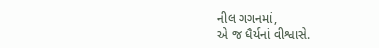નીલ ગગનમાં,
એ જ ધૈર્યનાં વીશ્વાસે.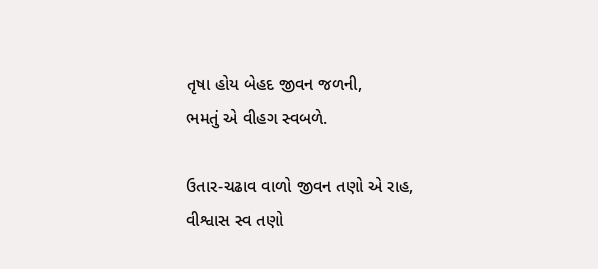તૃષા હોય બેહદ જીવન જળની,
ભમતું એ વીહગ સ્વબળે.

ઉતાર-ચઢાવ વાળો જીવન તણો એ રાહ,
વીશ્વાસ સ્વ તણો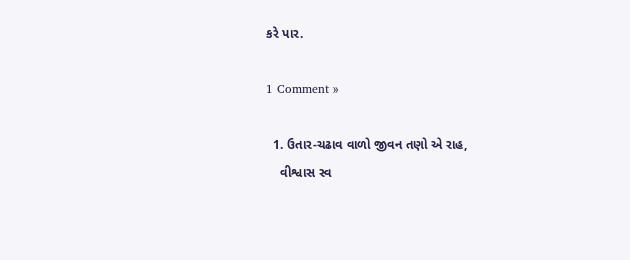કરે પાર.

1 Comment »

  1. ઉતાર-ચઢાવ વાળો જીવન તણો એ રાહ,
    વીશ્વાસ સ્વ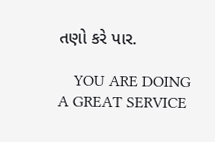તણો કરે પાર.

    YOU ARE DOING A GREAT SERVICE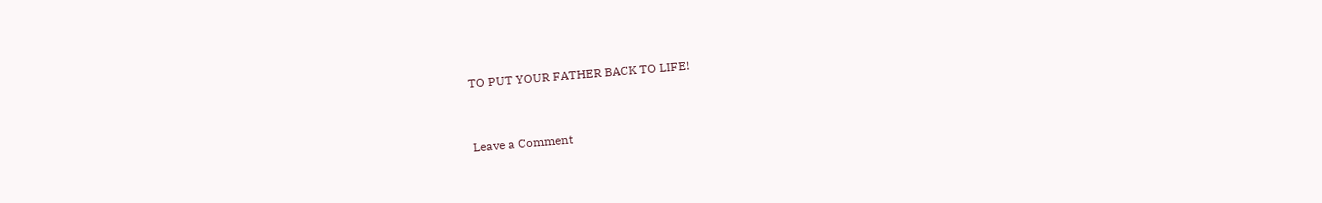TO PUT YOUR FATHER BACK TO LIFE!


Leave a Comment